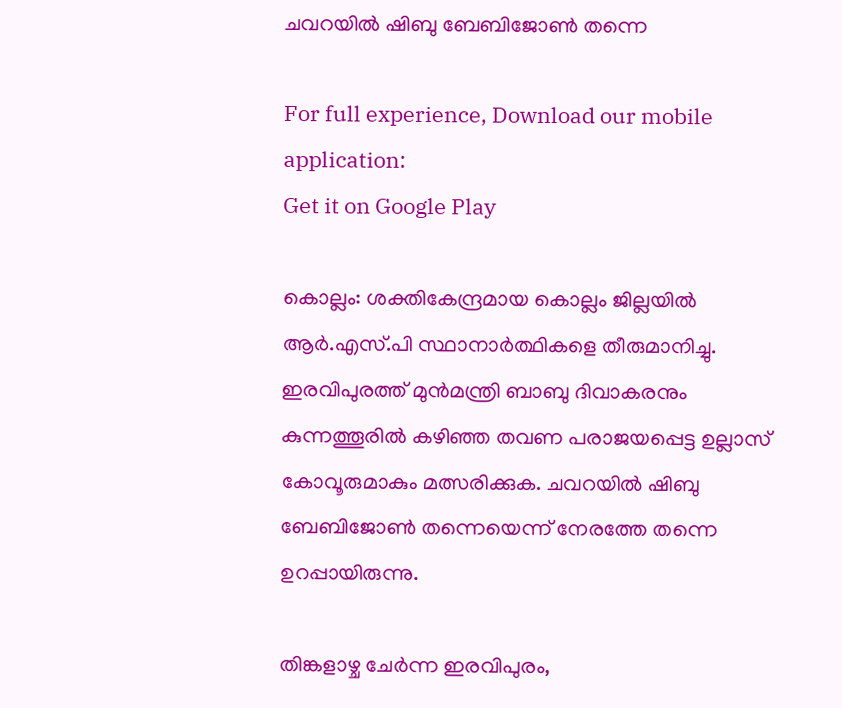ചവറയില്‍ ഷിബു ബേബിജോണ്‍ തന്നെ

For full experience, Download our mobile application:
Get it on Google Play

കൊല്ലം: ശക്തികേന്ദ്രമായ കൊല്ലം ജില്ലയില്‍ ആര്‍.എസ്.പി സ്ഥാനാര്‍ത്ഥികളെ തീരുമാനിച്ചു. ഇരവിപുരത്ത് മുന്‍മന്ത്രി ബാബു ദിവാകരനും കുന്നത്തൂരില്‍ കഴിഞ്ഞ തവണ പരാജയപ്പെട്ട ഉല്ലാസ് കോവൂരുമാകും മത്സരിക്കുക. ചവറയില്‍ ഷിബു ബേബിജോണ്‍ തന്നെയെന്ന് നേരത്തേ തന്നെ ഉറപ്പായിരുന്നു.

തിങ്കളാഴ്ച ചേര്‍ന്ന ഇരവിപുരം,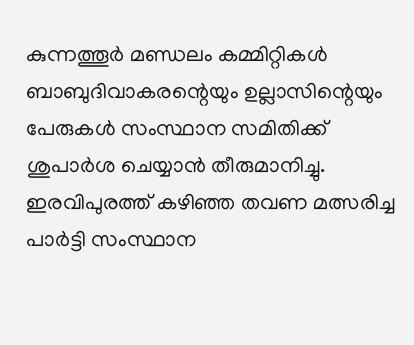കുന്നത്തൂര്‍ മണ്ഡലം കമ്മിറ്റികള്‍ ബാബുദിവാകരന്റെയും ഉല്ലാസിന്റെയും പേരുകള്‍ സംസ്ഥാന സമിതിക്ക് ശുപാര്‍ശ ചെയ്യാന്‍ തീരുമാനിച്ചു. ഇരവിപുരത്ത് കഴിഞ്ഞ തവണ മത്സരിച്ച പാര്‍ട്ടി സംസ്ഥാന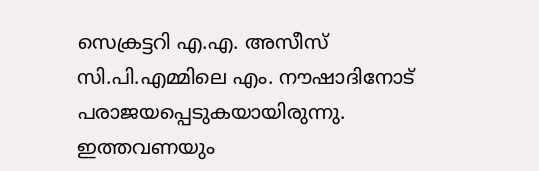സെക്രട്ടറി എ.എ. അസീസ് സി.പി.എമ്മിലെ എം. നൗഷാദിനോട് പരാജയപ്പെടുകയായിരുന്നു. ഇത്തവണയും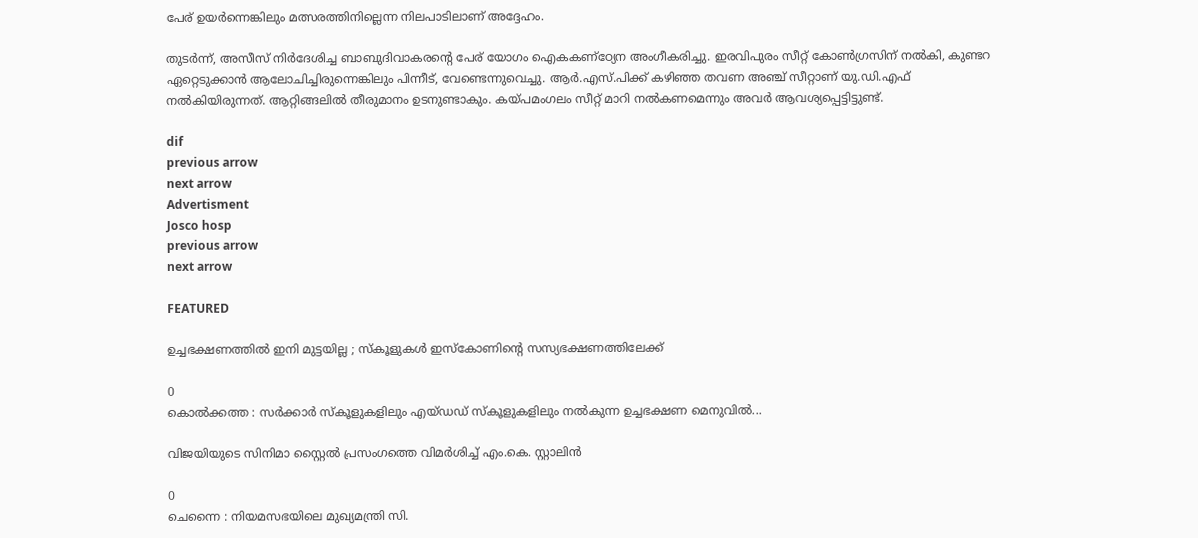പേര് ഉയര്‍ന്നെങ്കിലും മത്സരത്തിനില്ലെന്ന നിലപാടിലാണ് അദ്ദേഹം.

തുടര്‍ന്ന്, അസീസ് നിര്‍ദേശിച്ച ബാബുദിവാകരന്റെ പേര് യോഗം ഐകകണ്ഠ്യേന അംഗീകരിച്ചു. ഇരവിപുരം സീറ്റ് കോണ്‍ഗ്രസിന് നല്‍കി, കുണ്ടറ ഏറ്റെടുക്കാന്‍ ആലോചിച്ചിരുന്നെങ്കിലും പിന്നീട്, വേണ്ടെന്നുവെച്ചു. ആര്‍.എസ്.പിക്ക് കഴിഞ്ഞ തവണ അഞ്ച് സീറ്റാണ് യു.ഡി.എഫ് നല്‍കിയിരുന്നത്. ആറ്റിങ്ങലില്‍ തീരുമാനം ഉടനുണ്ടാകും. കയ്പമംഗലം സീറ്റ് മാറി നല്‍കണമെന്നും അവര്‍ ആവശ്യപ്പെട്ടിട്ടുണ്ട്.

dif
previous arrow
next arrow
Advertisment
Josco hosp
previous arrow
next arrow

FEATURED

ഉച്ചഭക്ഷണത്തിൽ ഇനി മുട്ടയില്ല ; സ്കൂളുകൾ ഇസ്കോണിന്റെ സസ്യഭക്ഷണത്തിലേക്ക്

0
കൊൽക്കത്ത : സർക്കാർ സ്‌കൂളുകളിലും എയ്ഡഡ് സ്‌കൂളുകളിലും നൽകുന്ന ഉച്ചഭക്ഷണ മെനുവിൽ...

വിജയിയുടെ സിനിമാ സ്റ്റൈൽ പ്രസംഗത്തെ വിമർശിച്ച് എം.കെ. സ്റ്റാലിൻ

0
ചെന്നൈ : നിയമസഭയിലെ മുഖ്യമന്ത്രി സി.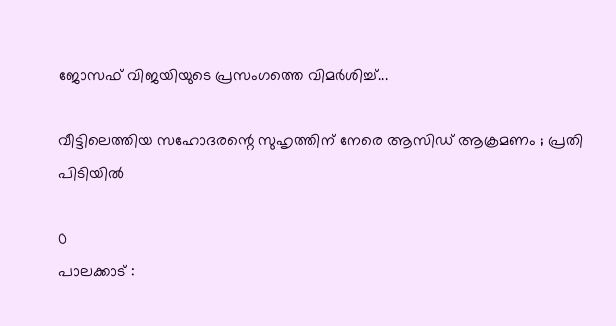ജോസഫ് വിജയിയുടെ പ്രസംഗത്തെ വിമർശിച്ച്...

വീട്ടിലെത്തിയ സഹോദരന്റെ സുഹൃത്തിന് നേരെ ആസിഡ് ആക്രമണം ; പ്രതി പിടിയിൽ

0
പാലക്കാട് :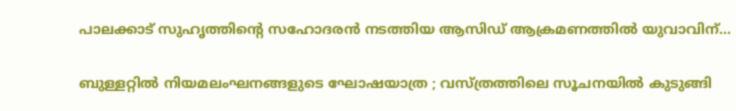പാലക്കാട് സുഹൃത്തിന്റെ സഹോദരൻ നടത്തിയ ആസിഡ് ആക്രമണത്തിൽ യുവാവിന്...

ബുള്ളറ്റിൽ നിയമലംഘനങ്ങളുടെ ഘോഷയാത്ര ; വസ്ത്രത്തിലെ സൂചനയിൽ കുടുങ്ങി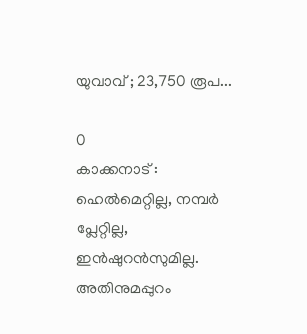യുവാവ് ; 23,750 രൂപ...

0
കാക്കനാട് : ഹെൽമെറ്റില്ല, നമ്പർ പ്ലേറ്റില്ല, ഇൻഷുറൻസുമില്ല. അതിനുമപ്പുറം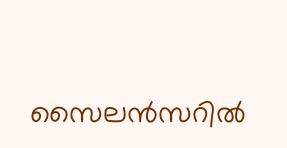സൈലൻസറിൽ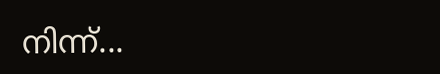നിന്ന്...